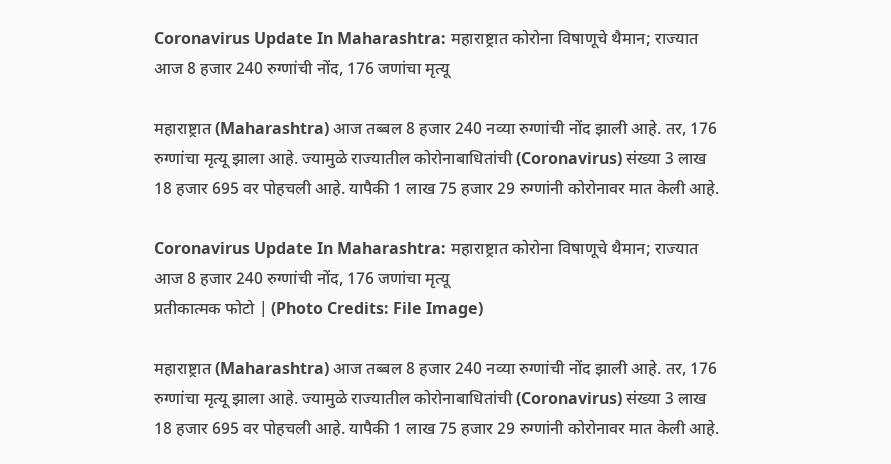Coronavirus Update In Maharashtra: महाराष्ट्रात कोरोना विषाणूचे थैमान; राज्यात आज 8 हजार 240 रुग्णांची नोंद, 176 जणांचा मृत्यू

महाराष्ट्रात (Maharashtra) आज तब्बल 8 हजार 240 नव्या रुग्णांची नोंद झाली आहे. तर, 176 रुग्णांचा मृत्यू झाला आहे. ज्यामुळे राज्यातील कोरोनाबाधितांची (Coronavirus) संख्या 3 लाख 18 हजार 695 वर पोहचली आहे. यापैकी 1 लाख 75 हजार 29 रुग्णांनी कोरोनावर मात केली आहे.

Coronavirus Update In Maharashtra: महाराष्ट्रात कोरोना विषाणूचे थैमान; राज्यात आज 8 हजार 240 रुग्णांची नोंद, 176 जणांचा मृत्यू
प्रतीकात्मक फोटो | (Photo Credits: File Image)

महाराष्ट्रात (Maharashtra) आज तब्बल 8 हजार 240 नव्या रुग्णांची नोंद झाली आहे. तर, 176 रुग्णांचा मृत्यू झाला आहे. ज्यामुळे राज्यातील कोरोनाबाधितांची (Coronavirus) संख्या 3 लाख 18 हजार 695 वर पोहचली आहे. यापैकी 1 लाख 75 हजार 29 रुग्णांनी कोरोनावर मात केली आहे.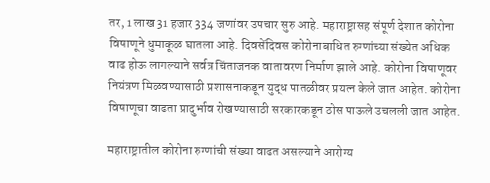तर, 1 लाख 31 हजार 334 जणांवर उपचार सुरु आहे. महाराष्ट्रासह संपूर्ण देशात कोरोना विषाणूने धुमाकूळ घातला आहे. दिवसेंदिवस कोरोनाबाधित रुग्णांच्या संख्येत अधिक वाढ होऊ लागल्याने सर्वत्र चिंताजनक वातावरण निर्माण झाले आहे. कोरोना विषाणूवर नियंत्रण मिळवण्यासाठी प्रशासनाकडून युद्ध पातळीवर प्रयत्न केले जात आहेत. कोरोना विषाणूचा वाढता प्रादुर्भाव रोखण्यासाठी सरकारकडून ठोस पाऊले उचलली जात आहेत.

महाराष्ट्रातील कोरोना रुग्णांची संख्या वाढत असल्याने आरोग्य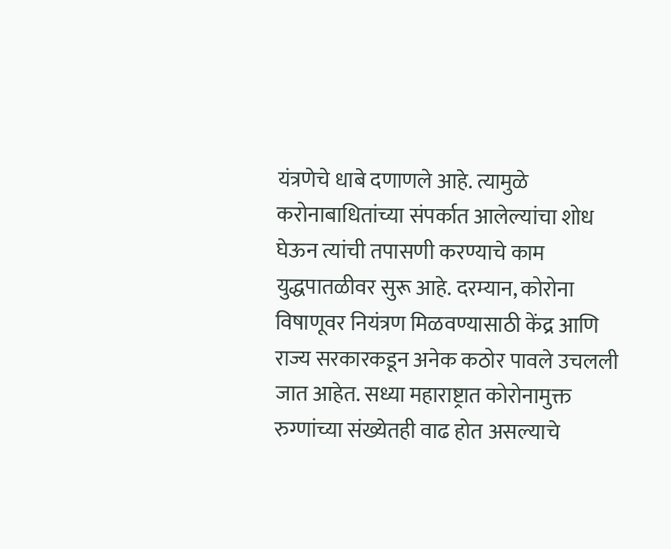यंत्रणेचे धाबे दणाणले आहे. त्यामुळे करोनाबाधितांच्या संपर्कात आलेल्यांचा शोध घेऊन त्यांची तपासणी करण्याचे काम युद्धपातळीवर सुरू आहे. दरम्यान, कोरोना विषाणूवर नियंत्रण मिळवण्यासाठी केंद्र आणि राज्य सरकारकडून अनेक कठोर पावले उचलली जात आहेत. सध्या महाराष्ट्रात कोरोनामुक्त रुग्णांच्या संख्येतही वाढ होत असल्याचे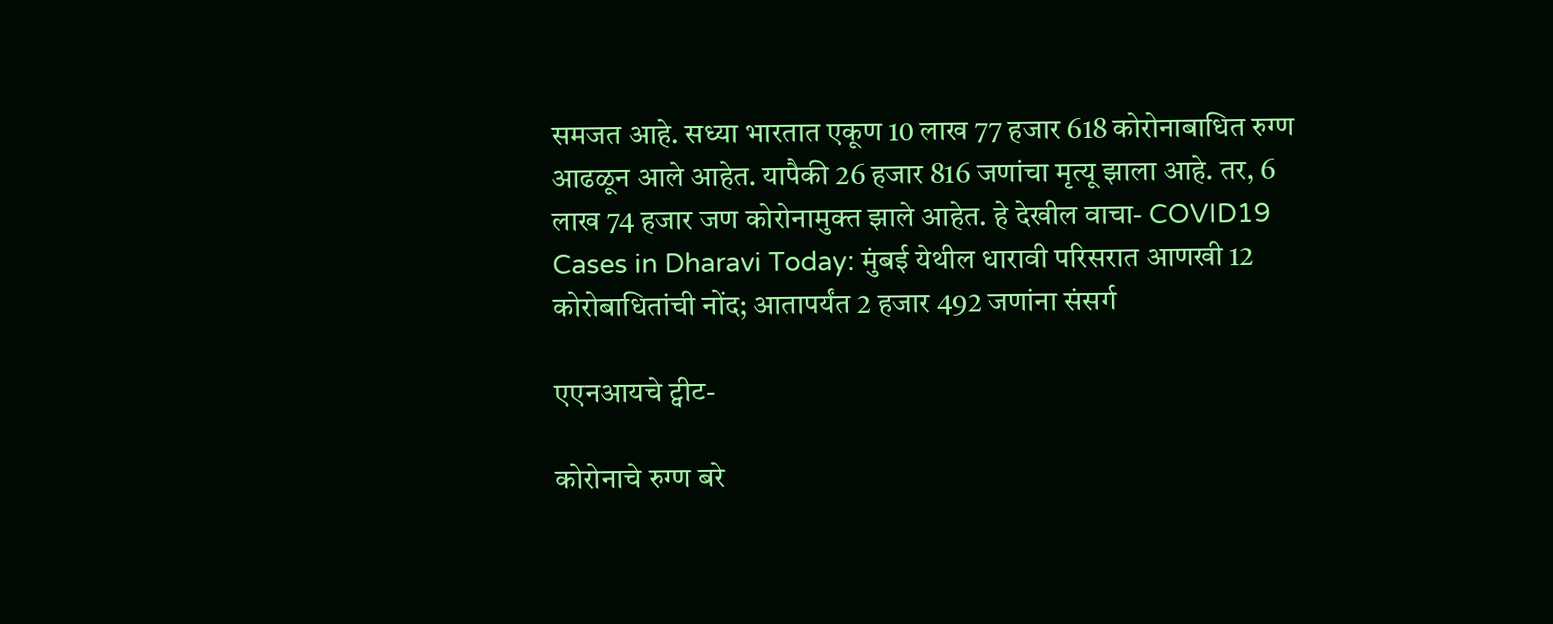समजत आहे. सध्या भारतात एकूण 10 लाख 77 हजार 618 कोरोनाबाधित रुग्ण आढळून आले आहेत. यापैकी 26 हजार 816 जणांचा मृत्यू झाला आहे. तर, 6 लाख 74 हजार जण कोरोनामुक्त झाले आहेत. हे देखील वाचा- COVID19 Cases in Dharavi Today: मुंबई येथील धारावी परिसरात आणखी 12 कोरोबाधितांची नोंद; आतापर्यंत 2 हजार 492 जणांना संसर्ग

एएनआयचे ट्वीट-

कोरोनाचे रुग्ण बरे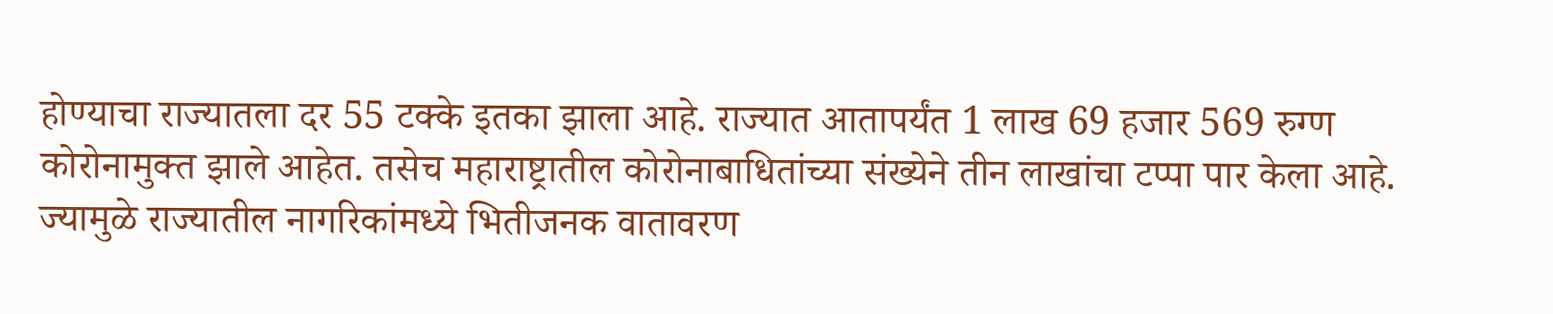होण्याचा राज्यातला दर 55 टक्के इतका झाला आहे. राज्यात आतापर्यंत 1 लाख 69 हजार 569 रुग्ण कोरोनामुक्त झाले आहेत. तसेच महाराष्ट्रातील कोरोनाबाधितांच्या संख्येने तीन लाखांचा टप्पा पार केला आहे. ज्यामुळे राज्यातील नागरिकांमध्ये भितीजनक वातावरण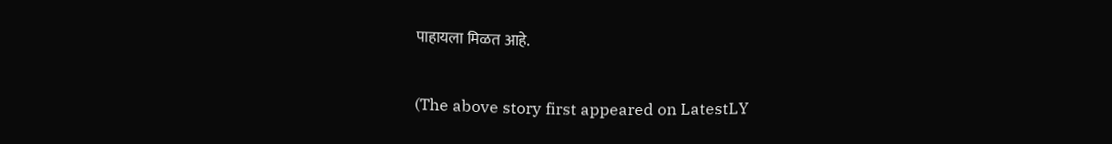पाहायला मिळत आहे.

(The above story first appeared on LatestLY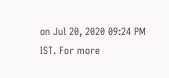on Jul 20, 2020 09:24 PM IST. For more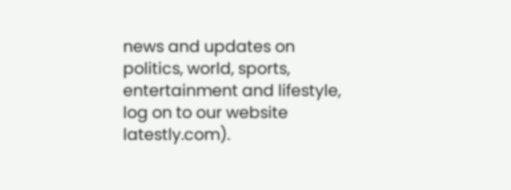news and updates on politics, world, sports, entertainment and lifestyle, log on to our website latestly.com).